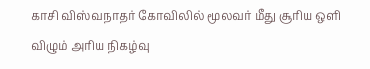காசி விஸ்வநாதர் கோவிலில் மூலவர் மீது சூரிய ஒளி விழும் அரிய நிகழ்வு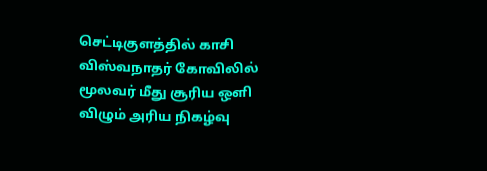செட்டிகுளத்தில் காசி விஸ்வநாதர் கோவிலில் மூலவர் மீது சூரிய ஒளி விழும் அரிய நிகழ்வு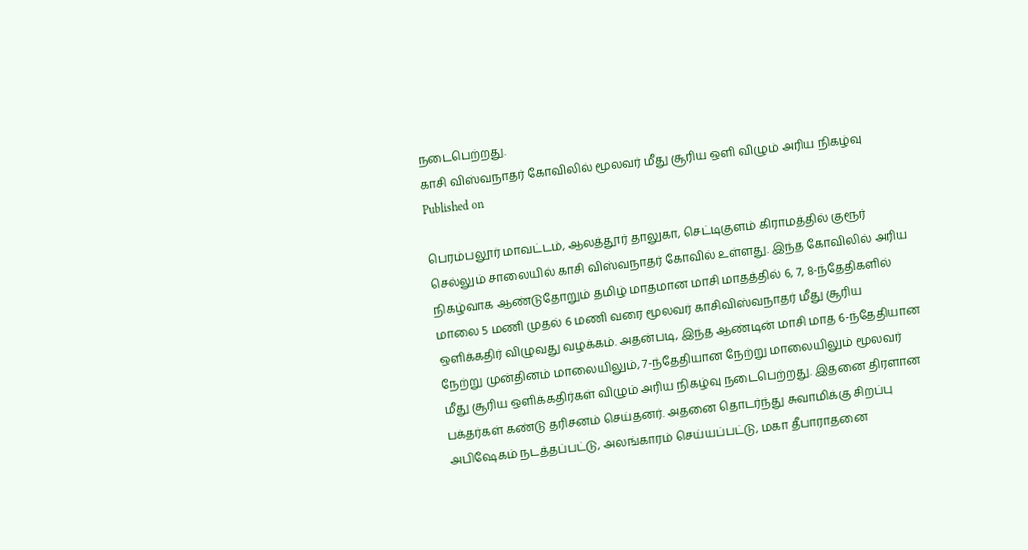நடைபெற்றது.
காசி விஸ்வநாதர் கோவிலில் மூலவர் மீது சூரிய ஒளி விழும் அரிய நிகழ்வு
Published on

பெரம்பலூர் மாவட்டம், ஆலத்தூர் தாலுகா, செட்டிகுளம் கிராமத்தில் குரூர் செல்லும் சாலையில் காசி விஸ்வநாதர் கோவில் உள்ளது. இந்த கோவிலில் அரிய நிகழ்வாக ஆண்டுதோறும் தமிழ் மாதமான மாசி மாதத்தில் 6, 7, 8-ந்தேதிகளில் மாலை 5 மணி முதல் 6 மணி வரை மூலவர் காசிவிஸ்வநாதர் மீது சூரிய ஒளிக்கதிர் விழுவது வழக்கம். அதன்படி, இந்த ஆண்டின் மாசி மாத 6-ந்தேதியான நேற்று முன்தினம் மாலையிலும், 7-ந்தேதியான நேற்று மாலையிலும் மூலவர் மீது சூரிய ஒளிக்கதிர்கள் விழும் அரிய நிகழ்வு நடைபெற்றது. இதனை திரளான பக்தர்கள் கண்டு தரிசனம் செய்தனர். அதனை தொடர்ந்து சுவாமிக்கு சிறப்பு அபிஷேகம் நடத்தப்பட்டு, அலங்காரம் செய்யப்பட்டு, மகா தீபாராதனை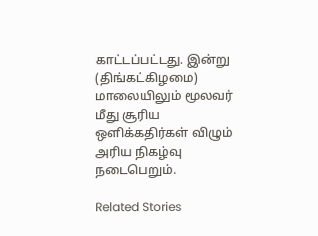காட்டப்பட்டது. இன்று (திங்கட்கிழமை) மாலையிலும் மூலவர் மீது சூரிய ஒளிக்கதிர்கள் விழும் அரிய நிகழ்வு நடைபெறும்.

Related Stories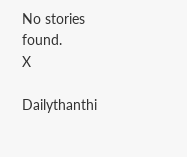No stories found.
X

Dailythanthi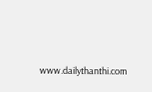www.dailythanthi.com